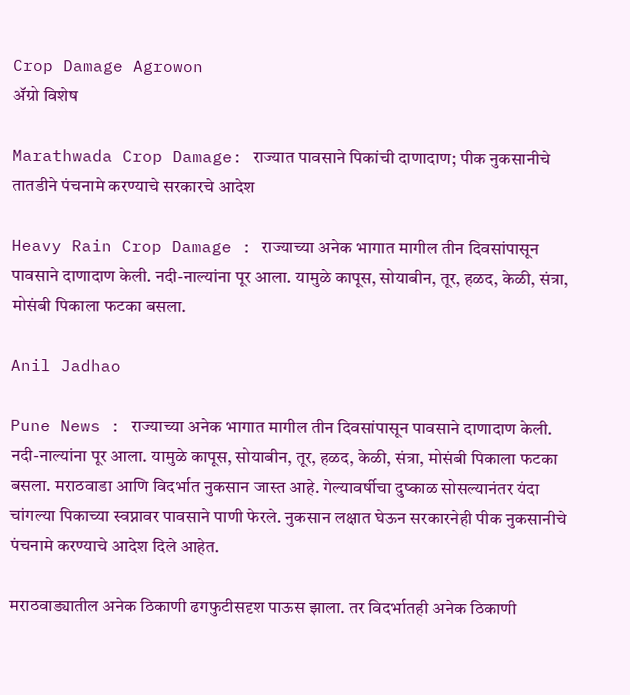Crop Damage Agrowon
ॲग्रो विशेष

Marathwada Crop Damage: राज्यात पावसाने पिकांची दाणादाण; पीक नुकसानीचे तातडीने पंचनामे करण्याचे सरकारचे आदेश

Heavy Rain Crop Damage : राज्याच्या अनेक भागात मागील तीन दिवसांपासून पावसाने दाणादाण केली. नदी-नाल्यांना पूर आला. यामुळे कापूस, सोयाबीन, तूर, हळद, केळी, संत्रा, मोसंबी पिकाला फटका बसला.

Anil Jadhao

Pune News : राज्याच्या अनेक भागात मागील तीन दिवसांपासून पावसाने दाणादाण केली. नदी-नाल्यांना पूर आला. यामुळे कापूस, सोयाबीन, तूर, हळद, केळी, संत्रा, मोसंबी पिकाला फटका बसला. मराठवाडा आणि विदर्भात नुकसान जास्त आहे. गेल्यावर्षीचा दुष्काळ सोसल्यानंतर यंदा चांगल्या पिकाच्या स्वप्नावर पावसाने पाणी फेरले. नुकसान लक्षात घेऊन सरकारनेही पीक नुकसानीचे पंचनामे करण्याचे आदेश दिले आहेत.

मराठवाड्यातील अनेक ठिकाणी ढगफुटीसदृश पाऊस झाला. तर विदर्भातही अनेक ठिकाणी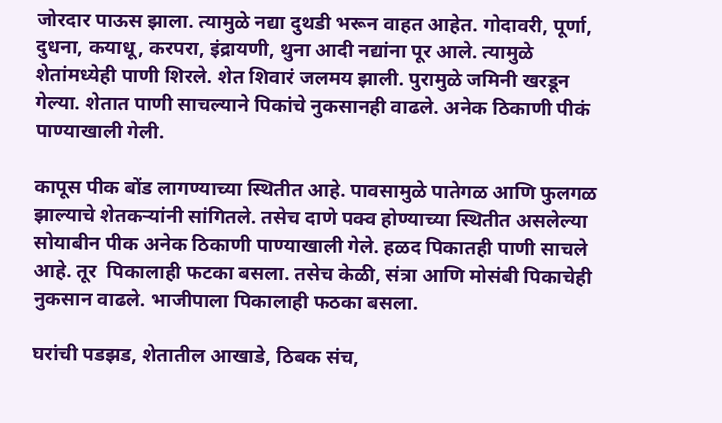जोरदार पाऊस झाला. त्यामुळे नद्या दुथडी भरून वाहत आहेत. गोदावरी, पूर्णा, दुधना, कयाधू, करपरा, इंद्रायणी, थुना आदी नद्यांना पूर आले. त्यामुळे शेतांमध्येही पाणी शिरले. शेत शिवारं जलमय झाली. पुरामुळे जमिनी खरडून गेल्या. शेतात पाणी साचल्याने पिकांचे नुकसानही वाढले. अनेक ठिकाणी पीकं पाण्याखाली गेली.

कापूस पीक बोंड लागण्याच्या स्थितीत आहे. पावसामुळे पातेगळ आणि फुलगळ झाल्याचे शेतकऱ्यांनी सांगितले. तसेच दाणे पक्व होण्याच्या स्थितीत असलेल्या सोयाबीन पीक अनेक ठिकाणी पाण्याखाली गेले. हळद पिकातही पाणी साचले आहे. तूर  पिकालाही फटका बसला. तसेच केळी, संत्रा आणि मोसंबी पिकाचेही नुकसान वाढले. भाजीपाला पिकालाही फठका बसला.

घरांची पडझड, शेतातील आखाडे, ठिबक संच,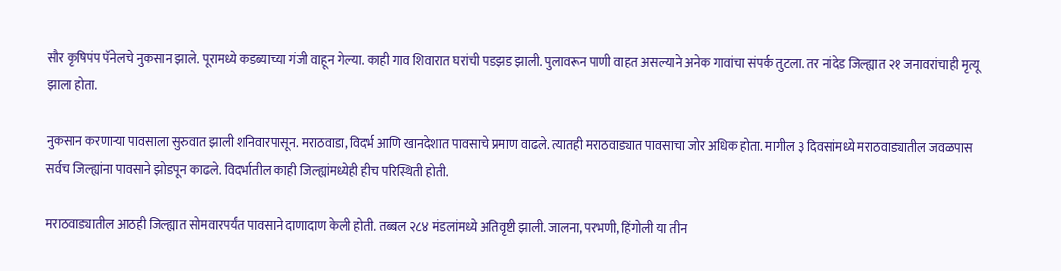सौर कृषिपंप पॅनेलचे नुकसान झाले. पूरामध्ये कडब्याच्या गंजी वाहून गेल्या. काही गाव शिवारात घरांची पडझड झाली. पुलावरून पाणी वाहत असल्याने अनेक गावांचा संपर्क तुटला. तर नांदेड जिल्ह्यात २१ जनावरांचाही मृत्यू झाला होता.

नुकसान करणाऱ्या पावसाला सुरुवात झाली शनिवारपासून. मराठवाडा, विदर्भ आणि खानदेशात पावसाचे प्रमाण वाढले. त्यातही मराठवाड्यात पावसाचा जोर अधिक होता. मागील ३ दिवसांमध्ये मराठवाड्यातील जवळपास सर्वच जिल्ह्यांना पावसाने झोडपून काढले. विदर्भातील काही जिल्ह्यांमध्येही हीच परिस्थिती होती.

मराठवाड्यातील आठही जिल्ह्यात सोमवारपर्यंत पावसाने दाणादाण केली होती. तब्बल २८४ मंडलांमध्ये अतिवृष्टी झाली. जालना, परभणी, हिंगोली या तीन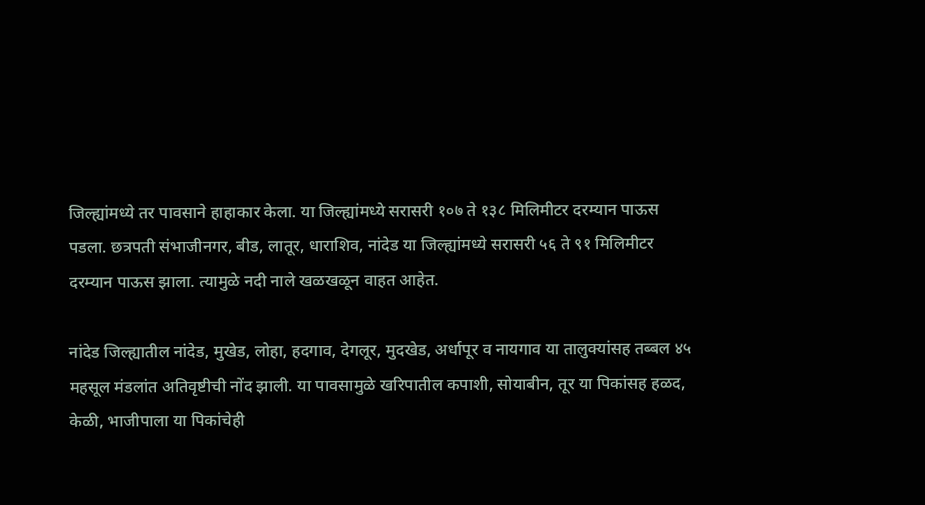जिल्ह्यांमध्ये तर पावसाने हाहाकार केला. या जिल्ह्यांमध्ये सरासरी १०७ ते १३८ मिलिमीटर दरम्यान पाऊस पडला. छत्रपती संभाजीनगर, बीड, लातूर, धाराशिव, नांदेड या जिल्ह्यांमध्ये सरासरी ५६ ते ९१ मिलिमीटर दरम्यान पाऊस झाला. त्यामुळे नदी नाले खळखळून वाहत आहेत.

नांदेड जिल्ह्यातील नांदेड, मुखेड, लोहा, हदगाव, देगलूर, मुदखेड, अर्धापूर व नायगाव या तालुक्यांसह तब्बल ४५ महसूल मंडलांत अतिवृष्टीची नोंद झाली. या पावसामुळे खरिपातील कपाशी, सोयाबीन, तूर या पिकांसह हळद, केळी, भाजीपाला या पिकांचेही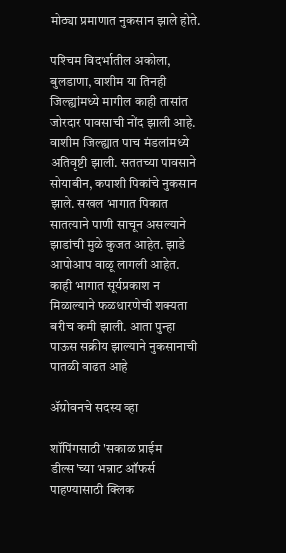मोठ्या प्रमाणात नुकसान झाले होते.

पश्‍चिम विदर्भातील अकोला, बुलडाणा, वाशीम या तिनही जिल्ह्यांमध्ये मागील काही तासांत जोरदार पावसाची नोंद झाली आहे. वाशीम जिल्ह्यात पाच मंडलांमध्ये अतिवृष्टी झाली. सततच्या पावसाने सोयाबीन, कपाशी पिकांचे नुकसान झाले. सखल भागात पिकात सातत्याने पाणी साचून असल्याने झाडांची मुळे कुजत आहेत. झाडे आपोआप वाळू लागली आहेत. काही भागात सूर्यप्रकाश न मिळाल्याने फळधारणेची शक्यता बरीच कमी झाली. आता पुन्हा पाऊस सक्रीय झाल्याने नुकसानाची पातळी वाढत आहे

ॲग्रोवनचे सदस्य व्हा

शॉपिंगसाठी 'सकाळ प्राईम डील्स'च्या भन्नाट ऑफर्स पाहण्यासाठी क्लिक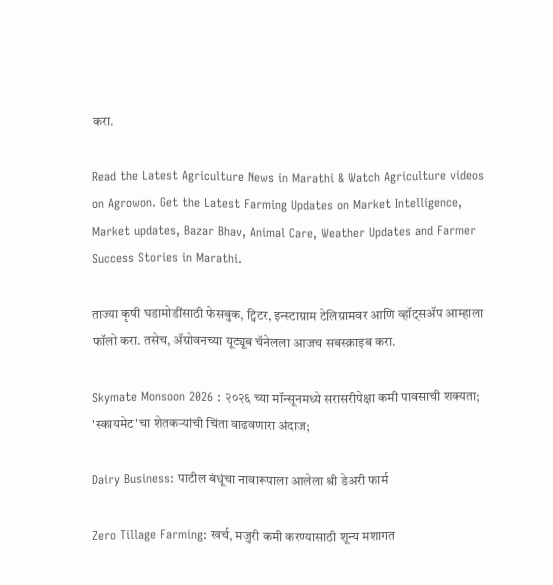करा.

Read the Latest Agriculture News in Marathi & Watch Agriculture videos on Agrowon. Get the Latest Farming Updates on Market Intelligence, Market updates, Bazar Bhav, Animal Care, Weather Updates and Farmer Success Stories in Marathi.

ताज्या कृषी घडामोडींसाठी फेसबुक, ट्विटर, इन्स्टाग्राम टेलिग्रामवर आणि व्हॉट्सॲप आम्हाला फॉलो करा. तसेच, ॲग्रोवनच्या यूट्यूब चॅनेलला आजच सबस्क्राइब करा.

Skymate Monsoon 2026 : २०२६ च्या मॉन्सूनमध्ये सरासरीपेक्षा कमी पावसाची शक्यता; 'स्कायमेट'चा शेतकऱ्यांची चिंता वाढवणारा अंदाज;

Dairy Business: पाटील बंधूंचा नावारूपाला आलेला श्री डेअरी फार्म

Zero Tillage Farming: खर्च, मजुरी कमी करण्यासाठी शून्य मशागत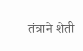तंत्राने शेती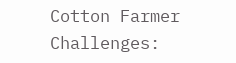Cotton Farmer Challenges: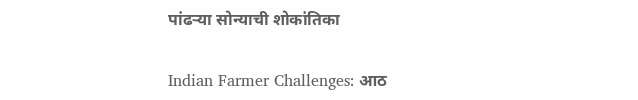पांढऱ्या सोन्याची शोकांतिका

Indian Farmer Challenges: आठ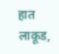हात लाकूड,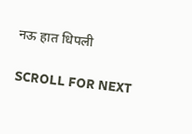नऊ हात धिपली

SCROLL FOR NEXT